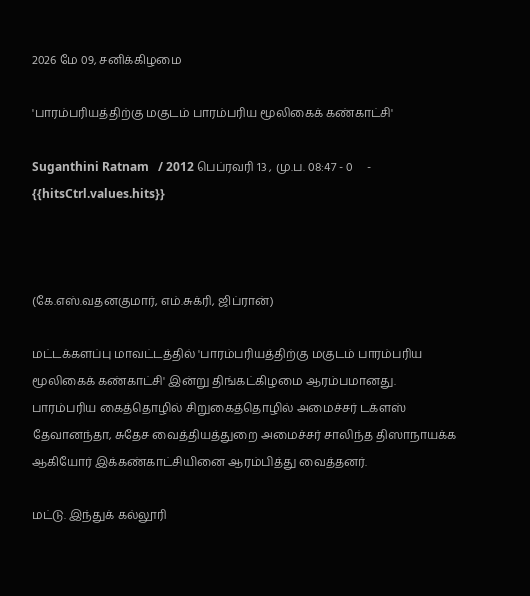2026 மே 09, சனிக்கிழமை

'பாரம்பரியத்திற்கு மகுடம் பாரம்பரிய மூலிகைக் கண்காட்சி'

Suganthini Ratnam   / 2012 பெப்ரவரி 13 , மு.ப. 08:47 - 0     - {{hitsCtrl.values.hits}}



(கே.எஸ்.வதனகுமார், எம்.சுக்ரி, ஜிப்ரான்)

மட்டக்களப்பு மாவட்டத்தில் 'பாரம்பரியத்திற்கு மகுடம் பாரம்பரிய மூலிகைக் கண்காட்சி' இன்று திங்கட்கிழமை ஆரம்பமானது.
பாரம்பரிய கைத்தொழில் சிறுகைத்தொழில் அமைச்சர் டக்ளஸ் தேவானந்தா, சுதேச வைத்தியத்துறை அமைச்சர் சாலிந்த திஸாநாயக்க ஆகியோர் இக்கண்காட்சியினை ஆரம்பித்து வைத்தனர்.

மட்டு. இந்துக் கல்லூரி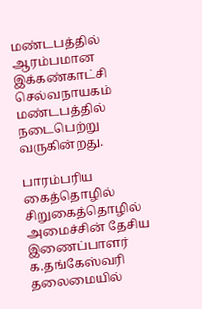மண்டபத்தில் ஆரம்பமான இக்கண்காட்சி செல்வநாயகம் மண்டபத்தில் நடைபெற்று வருகின்றது.

பாரம்பரிய கைத்தொழில் சிறுகைத்தொழில் அமைச்சின் தேசிய இணைப்பாளர் க.தங்கேஸ்வரி தலைமையில்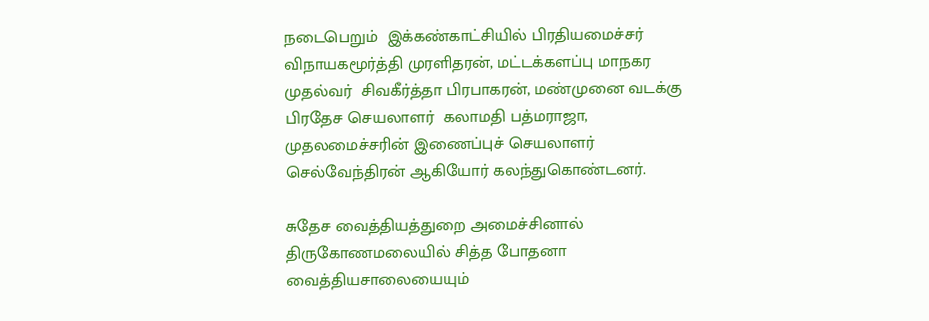நடைபெறும்  இக்கண்காட்சியில் பிரதியமைச்சர் விநாயகமூர்த்தி முரளிதரன், மட்டக்களப்பு மாநகர முதல்வர்  சிவகீர்த்தா பிரபாகரன், மண்முனை வடக்கு பிரதேச செயலாளர்  கலாமதி பத்மராஜா, முதலமைச்சரின் இணைப்புச் செயலாளர் செல்வேந்திரன் ஆகியோர் கலந்துகொண்டனர்.

சுதேச வைத்தியத்துறை அமைச்சினால் திருகோணமலையில் சித்த போதனா வைத்தியசாலையையும்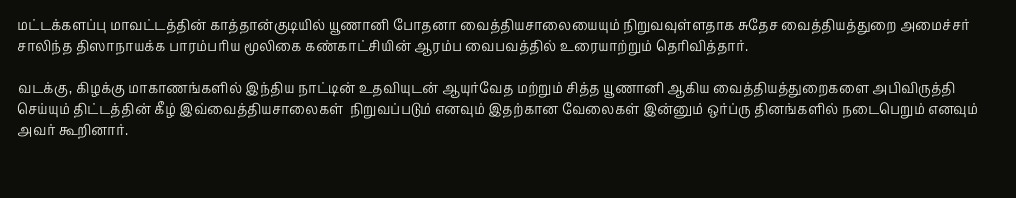மட்டக்களப்பு மாவட்டத்தின் காத்தான்குடியில் யூணானி போதனா வைத்தியசாலையையும் நிறுவவுள்ளதாக சுதேச வைத்தியத்துறை அமைச்சர் சாலிந்த திஸாநாயக்க பாரம்பரிய மூலிகை கண்காட்சியின் ஆரம்ப வைபவத்தில் உரையாற்றும் தெரிவித்தார்.

வடக்கு, கிழக்கு மாகாணங்களில் இந்திய நாட்டின் உதவியுடன் ஆயுர்வேத மற்றும் சித்த யூணானி ஆகிய வைத்தியத்துறைகளை அபிவிருத்தி செய்யும் திட்டத்தின் கீழ் இவ்வைத்தியசாலைகள்  நிறுவப்படும் எனவும் இதற்கான வேலைகள் இன்னும் ஒர்ப்ரு தினங்களில் நடைபெறும் எனவும் அவர் கூறினார்.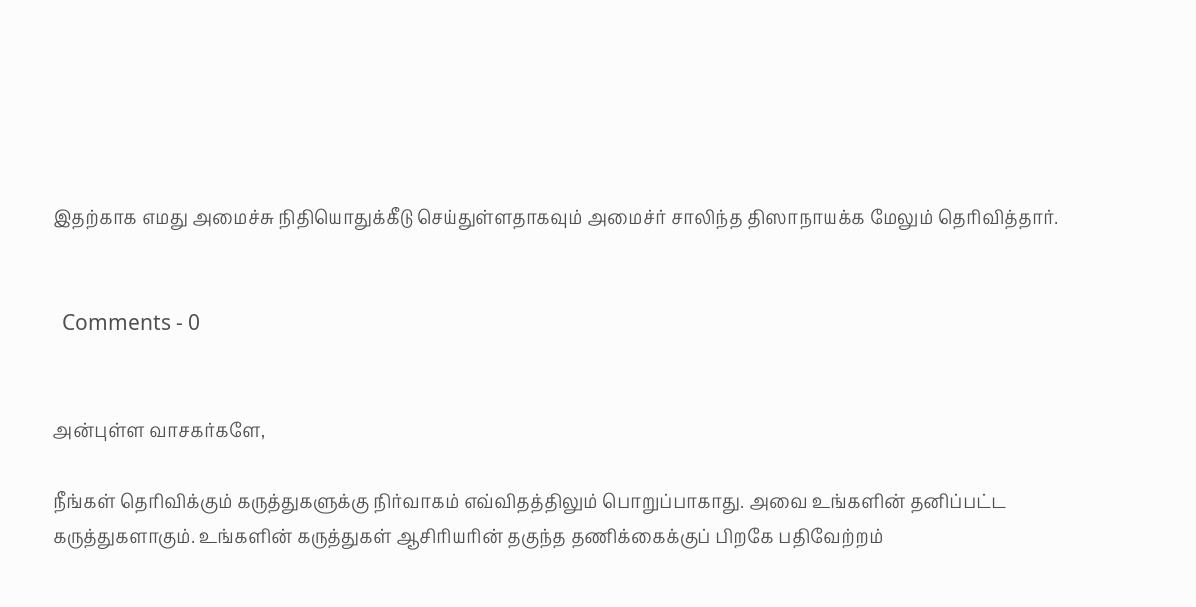இதற்காக எமது அமைச்சு நிதியொதுக்கீடு செய்துள்ளதாகவும் அமைச்ர் சாலிந்த திஸாநாயக்க மேலும் தெரிவித்தார்.


  Comments - 0


அன்புள்ள வாசகர்களே,

நீங்கள் தெரிவிக்கும் கருத்துகளுக்கு நிர்வாகம் எவ்விதத்திலும் பொறுப்பாகாது. அவை உங்களின் தனிப்பட்ட கருத்துகளாகும். உங்களின் கருத்துகள் ஆசிரியரின் தகுந்த தணிக்கைக்குப் பிறகே பதிவேற்றம்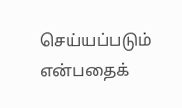செய்யப்படும் என்பதைக்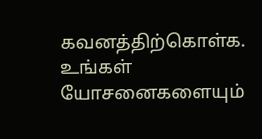கவனத்திற்கொள்க. உங்கள் யோசனைகளையும்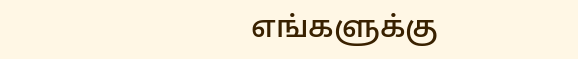எங்களுக்கு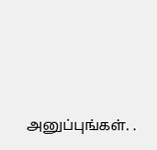அனுப்புங்கள். .